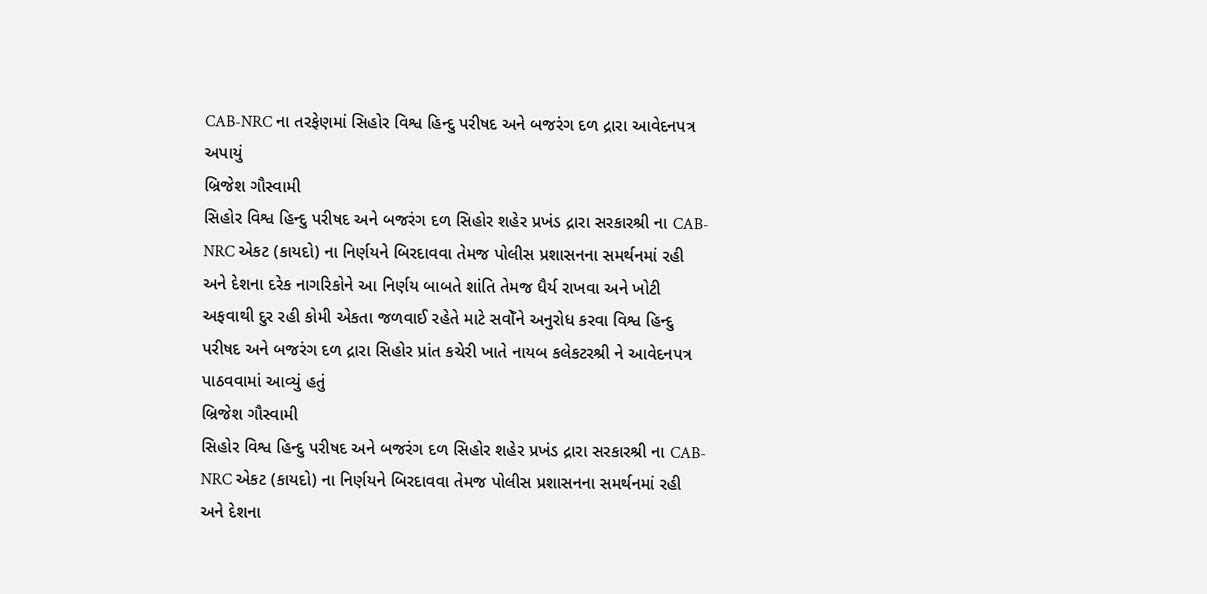CAB-NRC ના તરફેણમાં સિહોર વિશ્વ હિન્દુ પરીષદ અને બજરંગ દળ દ્રારા આવેદનપત્ર અપાયું
બ્રિજેશ ગૌસ્વામી
સિહોર વિશ્વ હિન્દુ પરીષદ અને બજરંગ દળ સિહોર શહેર પ્રખંડ દ્રારા સરકારશ્રી ના CAB-NRC એકટ (કાયદો) ના નિર્ણયને બિરદાવવા તેમજ પોલીસ પ્રશાસનના સમર્થનમાં રહી અને દેશના દરેક નાગરિકોને આ નિર્ણય બાબતે શાંતિ તેમજ ધૈર્ય રાખવા અને ખોટી અફવાથી દુર રહી કોમી એકતા જળવાઈ રહેતે માટે સવોઁને અનુરોધ કરવા વિશ્વ હિન્દુ પરીષદ અને બજરંગ દળ દ્રારા સિહોર પ્રાંત કચેરી ખાતે નાયબ કલેકટરશ્રી ને આવેદનપત્ર પાઠવવામાં આવ્યું હતું
બ્રિજેશ ગૌસ્વામી
સિહોર વિશ્વ હિન્દુ પરીષદ અને બજરંગ દળ સિહોર શહેર પ્રખંડ દ્રારા સરકારશ્રી ના CAB-NRC એકટ (કાયદો) ના નિર્ણયને બિરદાવવા તેમજ પોલીસ પ્રશાસનના સમર્થનમાં રહી અને દેશના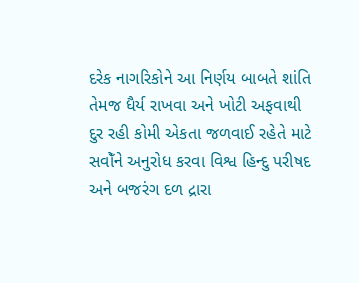દરેક નાગરિકોને આ નિર્ણય બાબતે શાંતિ તેમજ ધૈર્ય રાખવા અને ખોટી અફવાથી દુર રહી કોમી એકતા જળવાઈ રહેતે માટે સવોઁને અનુરોધ કરવા વિશ્વ હિન્દુ પરીષદ અને બજરંગ દળ દ્રારા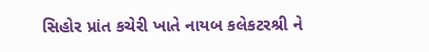સિહોર પ્રાંત કચેરી ખાતે નાયબ કલેકટરશ્રી ને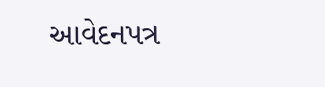આવેદનપત્ર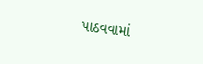પાઠવવામાં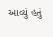આવ્યું હતું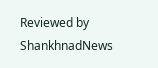Reviewed by ShankhnadNews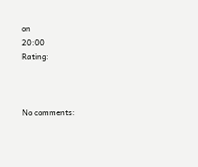on
20:00
Rating:



No comments: